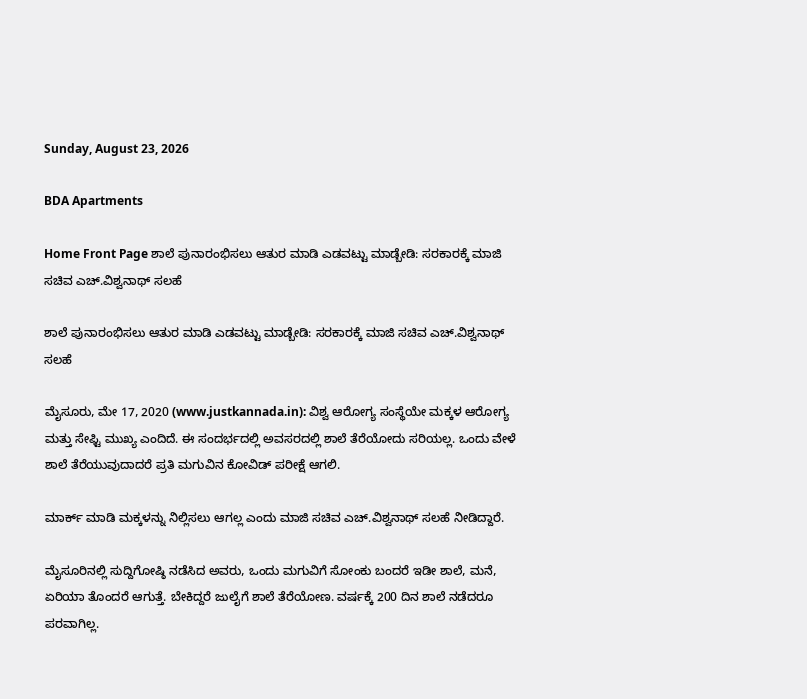Sunday, August 23, 2026

BDA Apartments

Home Front Page ಶಾಲೆ ಪುನಾರಂಭಿಸಲು ಆತುರ ಮಾಡಿ ಎಡವಟ್ಟು ಮಾಡ್ಬೇಡಿ: ಸರಕಾರಕ್ಕೆ ಮಾಜಿ ಸಚಿವ ಎಚ್.ವಿಶ್ವನಾಥ್ ಸಲಹೆ

ಶಾಲೆ ಪುನಾರಂಭಿಸಲು ಆತುರ ಮಾಡಿ ಎಡವಟ್ಟು ಮಾಡ್ಬೇಡಿ: ಸರಕಾರಕ್ಕೆ ಮಾಜಿ ಸಚಿವ ಎಚ್.ವಿಶ್ವನಾಥ್ ಸಲಹೆ

ಮೈಸೂರು, ಮೇ 17, 2020 (www.justkannada.in): ವಿಶ್ವ ಆರೋಗ್ಯ ಸಂಸ್ಥೆಯೇ ಮಕ್ಕಳ ಆರೋಗ್ಯ ಮತ್ತು ಸೇಫ್ಟಿ ಮುಖ್ಯ ಎಂದಿದೆ. ಈ ಸಂದರ್ಭದಲ್ಲಿ ಅವಸರದಲ್ಲಿ ಶಾಲೆ ತೆರೆಯೋದು ಸರಿಯಲ್ಲ. ಒಂದು ವೇಳೆ ಶಾಲೆ ತೆರೆಯುವುದಾದರೆ ಪ್ರತಿ ಮಗುವಿನ ಕೋವಿಡ್ ಪರೀಕ್ಷೆ ಆಗಲಿ.

ಮಾರ್ಕ್ ಮಾಡಿ ಮಕ್ಕಳನ್ನು ನಿಲ್ಲಿಸಲು ಆಗಲ್ಲ ಎಂದು ಮಾಜಿ ಸಚಿವ ಎಚ್.ವಿಶ್ವನಾಥ್ ಸಲಹೆ ನೀಡಿದ್ದಾರೆ.

ಮೈಸೂರಿನಲ್ಲಿ ಸುದ್ದಿಗೋಷ್ಠಿ ನಡೆಸಿದ ಅವರು, ಒಂದು ಮಗುವಿಗೆ ಸೋಂಕು ಬಂದರೆ ಇಡೀ ಶಾಲೆ, ಮನೆ, ಏರಿಯಾ ತೊಂದರೆ ಆಗುತ್ತೆ. ಬೇಕಿದ್ದರೆ ಜುಲೈಗೆ ಶಾಲೆ ತೆರೆಯೋಣ. ವರ್ಷಕ್ಕೆ 200 ದಿನ ಶಾಲೆ ನಡೆದರೂ ಪರವಾಗಿಲ್ಲ.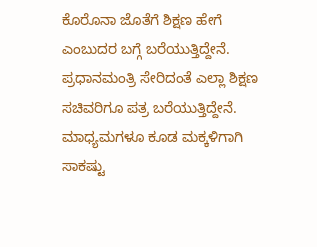ಕೊರೊನಾ ಜೊತೆಗೆ ಶಿಕ್ಷಣ ಹೇಗೆ ಎಂಬುದರ ಬಗ್ಗೆ ಬರೆಯುತ್ತಿದ್ದೇನೆ. ಪ್ರಧಾನಮಂತ್ರಿ ಸೇರಿದಂತೆ ಎಲ್ಲಾ ಶಿಕ್ಷಣ ಸಚಿವರಿಗೂ ಪತ್ರ ಬರೆಯುತ್ತಿದ್ದೇನೆ. ಮಾಧ್ಯಮಗಳೂ ಕೂಡ ಮಕ್ಕಳಿಗಾಗಿ  ಸಾಕಷ್ಟು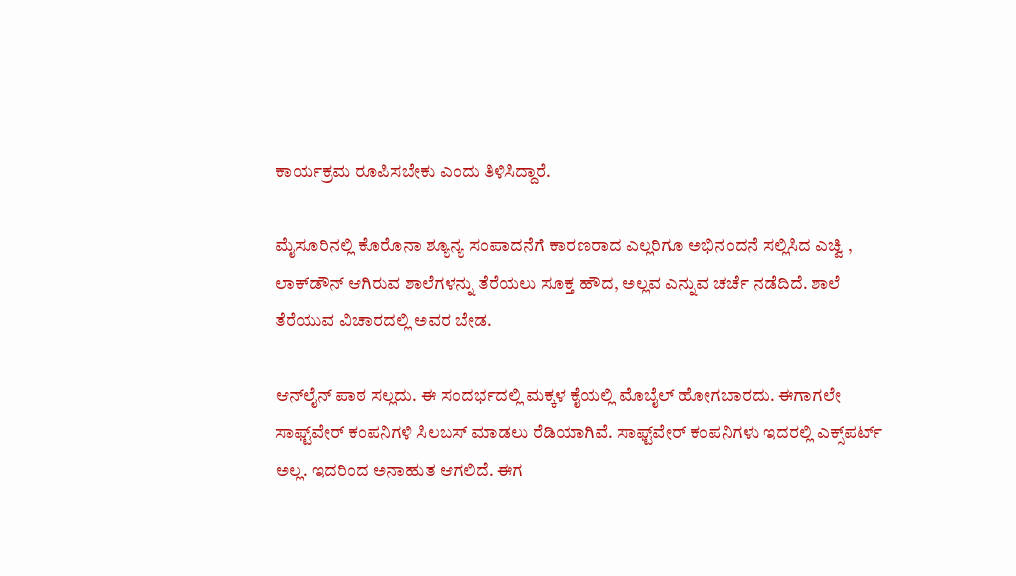ಕಾರ್ಯಕ್ರಮ ರೂಪಿಸಬೇಕು ಎಂದು ತಿಳಿಸಿದ್ದಾರೆ.

ಮೈಸೂರಿನಲ್ಲಿ ಕೊರೊನಾ ಶ್ಯೂನ್ಯ ಸಂಪಾದನೆಗೆ ಕಾರಣರಾದ ಎಲ್ಲರಿಗೂ ಅಭಿನಂದನೆ ಸಲ್ಲಿಸಿದ ಎಚ್ವಿ , ಲಾಕ್‌ಡೌನ್ ಆಗಿರುವ ಶಾಲೆಗಳನ್ನು ತೆರೆಯಲು ಸೂಕ್ತ ಹೌದ, ಅಲ್ಲವ ಎನ್ನುವ ಚರ್ಚೆ ನಡೆದಿದೆ. ಶಾಲೆ ತೆರೆಯುವ ವಿಚಾರದಲ್ಲಿ ಅವರ ಬೇಡ.

ಆನ್‌ಲೈನ್ ಪಾಠ ಸಲ್ಲದು. ಈ ಸಂದರ್ಭದಲ್ಲಿ ಮಕ್ಕಳ ಕೈಯಲ್ಲಿ ಮೊಬೈಲ್ ಹೋಗಬಾರದು. ಈಗಾಗಲೇ ಸಾಫ್ಟ್‌ವೇರ್ ಕಂಪನಿಗಳಿ ಸಿಲಬಸ್ ಮಾಡಲು ರೆಡಿಯಾಗಿವೆ. ಸಾಫ್ಟ್‌ವೇರ್ ಕಂಪನಿಗಳು ಇದರಲ್ಲಿ ಎಕ್ಸ್‌ಪರ್ಟ್ ಅಲ್ಲ. ಇದರಿಂದ ಅನಾಹುತ ಆಗಲಿದೆ. ಈಗ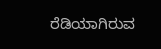ರೆಡಿಯಾಗಿರುವ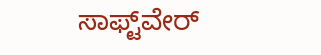ಸಾಫ್ಟ್‌ವೇರ್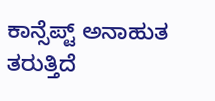ಕಾನ್ಸೆಪ್ಟ್ ಅನಾಹುತ ತರುತ್ತಿದೆ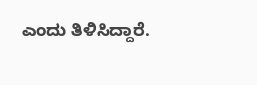ಎಂದು ತಿಳಿಸಿದ್ದಾರೆ.